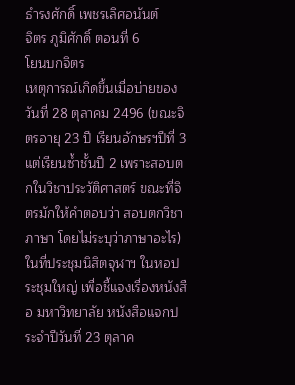ธำรงศักดิ์ เพชรเลิศอนันต์
จิตร ภูมิศักดิ์ ตอนที่ 6
โยนบกจิตร
เหตุการณ์เกิดขึ้นเมื่อบ่ายของวันที่ 28 ตุลาคม 2496 (ขณะจิตรอายุ 23 ปี เรียนอักษรฯปีที่ 3 แต่เรียนซ้ำชั้นปี 2 เพราะสอบตกในวิชาประวัติศาสตร์ ขณะที่จิตรมักให้คำตอบว่า สอบตกวิชาภาษา โดยไม่ระบุว่าภาษาอะไร)
ในที่ประชุมนิสิตจุฬาฯ ในหอประชุมใหญ่ เพื่อชี้แจงเรื่องหนังสือ มหาวิทยาลัย หนังสือแจกประจำปีวันที่ 23 ตุลาค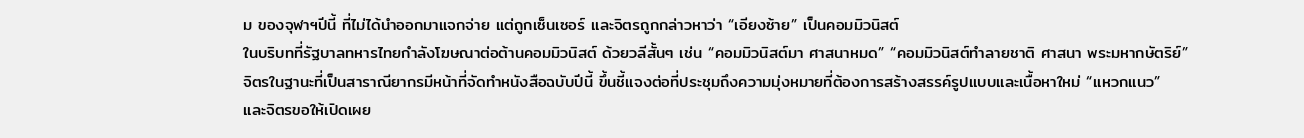ม ของจุฬาฯปีนี้ ที่ไม่ได้นำออกมาแจกจ่าย แต่ถูกเซ็นเซอร์ และจิตรถูกกล่าวหาว่า “เอียงซ้าย” เป็นคอมมิวนิสต์
ในบริบทที่รัฐบาลทหารไทยกำลังโฆษณาต่อต้านคอมมิวนิสต์ ด้วยวลีสั้นๆ เช่น “คอมมิวนิสต์มา ศาสนาหมด” “คอมมิวนิสต์ทำลายชาติ ศาสนา พระมหากษัตริย์”
จิตรในฐานะที่เป็นสาราณียากรมีหน้าที่จัดทำหนังสือฉบับปีนี้ ขึ้นชี้แจงต่อที่ประชุมถึงความมุ่งหมายที่ต้องการสร้างสรรค์รูปแบบและเนื้อหาใหม่ “แหวกแนว”
และจิตรขอให้เปิดเผย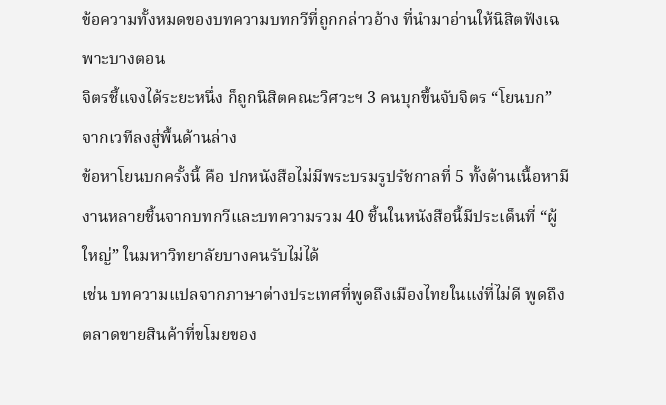ข้อความทั้งหมดของบทความบทกวีที่ถูกกล่าวอ้าง ที่นำมาอ่านให้นิสิตฟังเฉพาะบางตอน
จิตรชี้แจงได้ระยะหนึ่ง ก็ถูกนิสิตคณะวิศวะฯ 3 คนบุกขึ้นจับจิตร “โยนบก” จากเวทีลงสู่พื้นด้านล่าง
ข้อหาโยนบกครั้งนี้ คือ ปกหนังสือไม่มีพระบรมรูปรัชกาลที่ 5 ทั้งด้านเนื้อหามีงานหลายชิ้นจากบทกวีและบทความรวม 40 ชิ้นในหนังสือนี้มีประเด็นที่ “ผู้ใหญ่” ในมหาวิทยาลัยบางคนรับไม่ได้
เช่น บทความแปลจากภาษาต่างประเทศที่พูดถึงเมืองไทยในแง่ที่ไม่ดี พูดถึงตลาดขายสินค้าที่ขโมยของ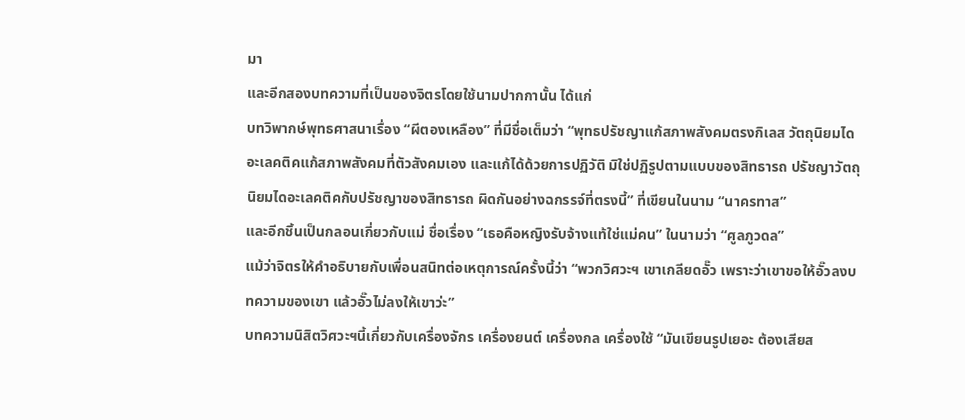มา
และอีกสองบทความที่เป็นของจิตรโดยใช้นามปากกานั้น ได้แก่
บทวิพากษ์พุทธศาสนาเรื่อง “ผีตองเหลือง” ที่มีชื่อเต็มว่า “พุทธปรัชญาแก้สภาพสังคมตรงกิเลส วัตถุนิยมไดอะเลคติคแก้สภาพสังคมที่ตัวสังคมเอง และแก้ได้ด้วยการปฏิวัติ มิใช่ปฏิรูปตามแบบของสิทธารถ ปรัชญาวัตถุนิยมไดอะเลคติคกับปรัชญาของสิทธารถ ผิดกันอย่างฉกรรจ์ที่ตรงนี้” ที่เขียนในนาม “นาครทาส”
และอีกชิ้นเป็นกลอนเกี่ยวกับแม่ ชื่อเรื่อง “เธอคือหญิงรับจ้างแท้ใช่แม่คน” ในนามว่า “ศูลภูวดล”
แม้ว่าจิตรให้คำอธิบายกับเพื่อนสนิทต่อเหตุการณ์ครั้งนี้ว่า “พวกวิศวะฯ เขาเกลียดอั๊ว เพราะว่าเขาขอให้อั๊วลงบทความของเขา แล้วอั๊วไม่ลงให้เขาว่ะ”
บทความนิสิตวิศวะฯนี้เกี่ยวกับเครื่องจักร เครื่องยนต์ เครื่องกล เครื่องใช้ “มันเขียนรูปเยอะ ต้องเสียส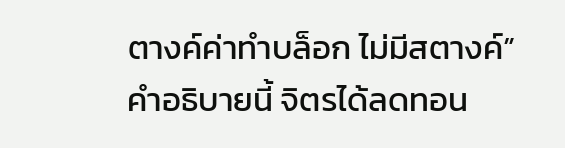ตางค์ค่าทำบล็อก ไม่มีสตางค์”
คำอธิบายนี้ จิตรได้ลดทอน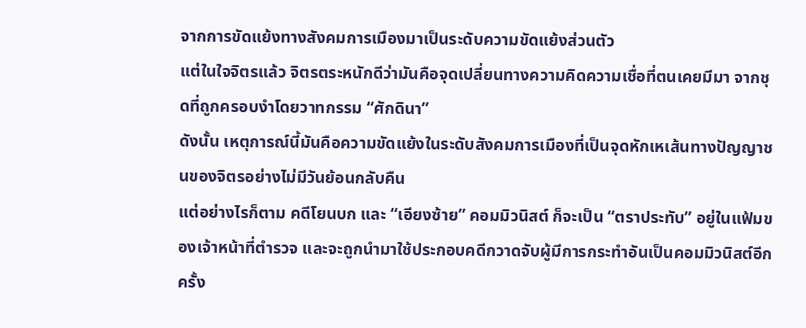จากการขัดแย้งทางสังคมการเมืองมาเป็นระดับความขัดแย้งส่วนตัว
แต่ในใจจิตรแล้ว จิตรตระหนักดีว่ามันคือจุดเปลี่ยนทางความคิดความเชื่อที่ตนเคยมีมา จากชุดที่ถูกครอบงำโดยวาทกรรม “ศักดินา”
ดังนั้น เหตุการณ์นี้มันคือความขัดแย้งในระดับสังคมการเมืองที่เป็นจุดหักเหเส้นทางปัญญาชนของจิตรอย่างไม่มีวันย้อนกลับคืน
แต่อย่างไรก็ตาม คดีโยนบก และ “เอียงซ้าย” คอมมิวนิสต์ ก็จะเป็น “ตราประทับ” อยู่ในแฟ้มของเจ้าหน้าที่ตำรวจ และจะถูกนำมาใช้ประกอบคดีกวาดจับผู้มีการกระทำอันเป็นคอมมิวนิสต์อีกครั้ง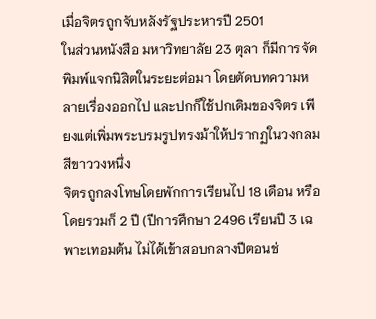เมื่อจิตรถูกจับหลังรัฐประหารปี 2501
ในส่วนหนังสือ มหาวิทยาลัย 23 ตุลา ก็มีการจัดพิมพ์แจกนิสิตในระยะต่อมา โดยตัดบทความหลายเรื่องออกไป และปกก็ใช้ปกเดิมของจิตร เพียงแต่เพิ่มพระบรมรูปทรงม้าให้ปรากฏในวงกลมสีขาววงหนึ่ง
จิตรถูกลงโทษโดยพักการเรียนไป 18 เดือน หรือโดยรวมก็ 2 ปี (ปีการศึกษา 2496 เรียนปี 3 เฉพาะเทอมต้น ไม่ได้เข้าสอบกลางปีตอนช่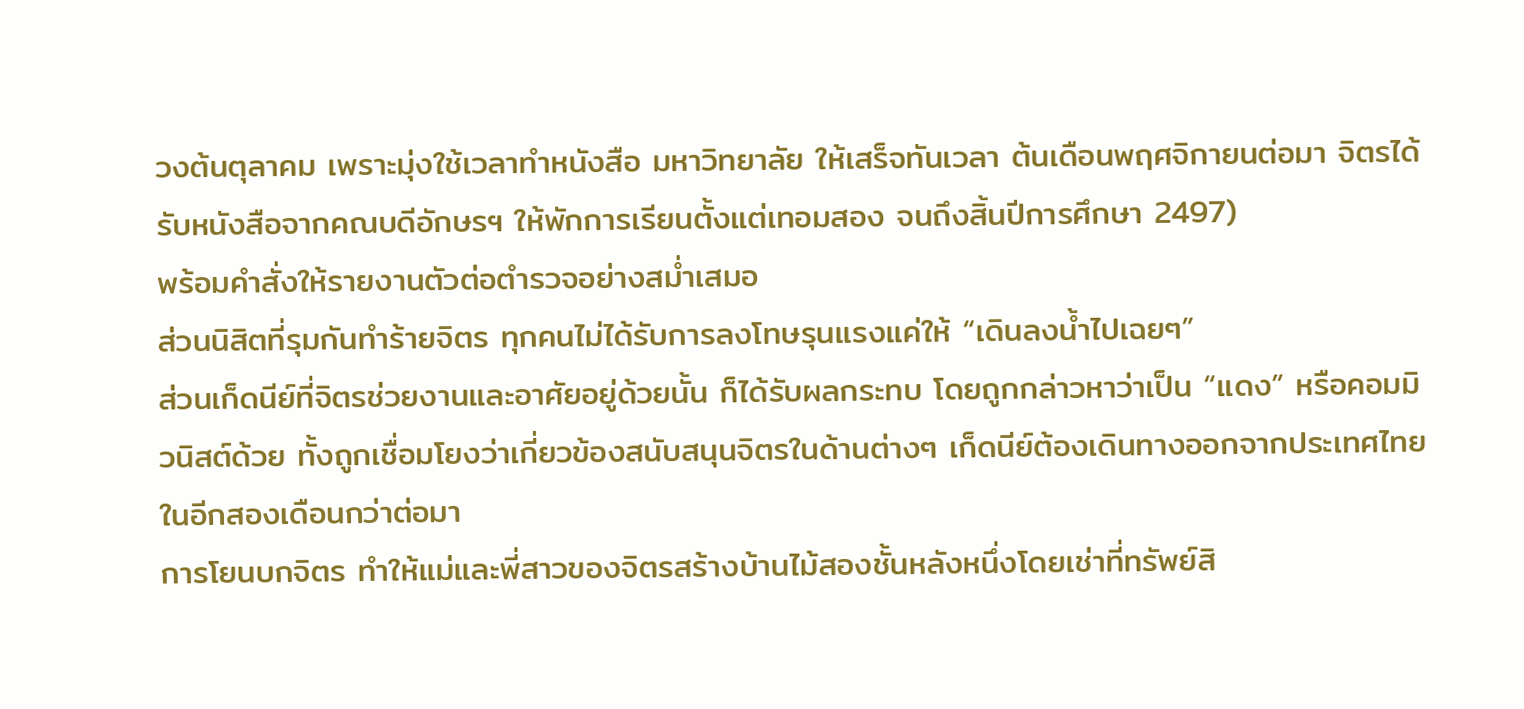วงต้นตุลาคม เพราะมุ่งใช้เวลาทำหนังสือ มหาวิทยาลัย ให้เสร็จทันเวลา ต้นเดือนพฤศจิกายนต่อมา จิตรได้รับหนังสือจากคณบดีอักษรฯ ให้พักการเรียนตั้งแต่เทอมสอง จนถึงสิ้นปีการศึกษา 2497)
พร้อมคำสั่งให้รายงานตัวต่อตำรวจอย่างสม่ำเสมอ
ส่วนนิสิตที่รุมกันทำร้ายจิตร ทุกคนไม่ได้รับการลงโทษรุนแรงแค่ให้ “เดินลงน้ำไปเฉยๆ”
ส่วนเก็ดนีย์ที่จิตรช่วยงานและอาศัยอยู่ด้วยนั้น ก็ได้รับผลกระทบ โดยถูกกล่าวหาว่าเป็น “แดง” หรือคอมมิวนิสต์ด้วย ทั้งถูกเชื่อมโยงว่าเกี่ยวข้องสนับสนุนจิตรในด้านต่างๆ เก็ดนีย์ต้องเดินทางออกจากประเทศไทยในอีกสองเดือนกว่าต่อมา
การโยนบกจิตร ทำให้แม่และพี่สาวของจิตรสร้างบ้านไม้สองชั้นหลังหนึ่งโดยเช่าที่ทรัพย์สิ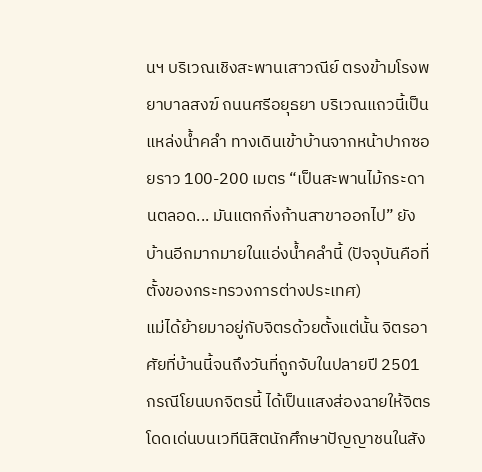นฯ บริเวณเชิงสะพานเสาวณีย์ ตรงข้ามโรงพยาบาลสงฆ์ ถนนศรีอยุธยา บริเวณแถวนี้เป็นแหล่งน้ำคลำ ทางเดินเข้าบ้านจากหน้าปากซอยราว 100-200 เมตร “เป็นสะพานไม้กระดานตลอด... มันแตกกิ่งก้านสาขาออกไป” ยังบ้านอีกมากมายในแอ่งน้ำคลำนี้ (ปัจจุบันคือที่ตั้งของกระทรวงการต่างประเทศ)
แม่ได้ย้ายมาอยู่กับจิตรด้วยตั้งแต่นั้น จิตรอาศัยที่บ้านนี้จนถึงวันที่ถูกจับในปลายปี 2501
กรณีโยนบกจิตรนี้ ได้เป็นแสงส่องฉายให้จิตรโดดเด่นบนเวทีนิสิตนักศึกษาปัญญาชนในสัง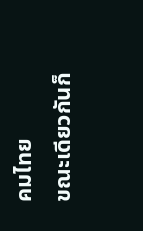คมไทย
ขณะเดียวกันก็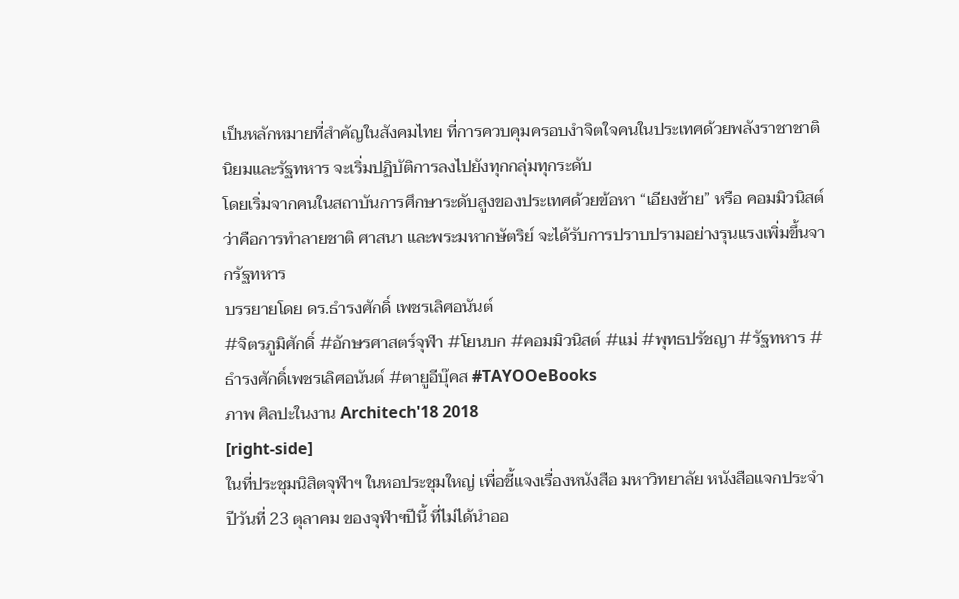เป็นหลักหมายที่สำคัญในสังคมไทย ที่การควบคุมครอบงำจิตใจคนในประเทศด้วยพลังราชาชาตินิยมและรัฐทหาร จะเริ่มปฏิบัติการลงไปยังทุกกลุ่มทุกระดับ
โดยเริ่มจากคนในสถาบันการศึกษาระดับสูงของประเทศด้วยข้อหา “เอียงซ้าย” หรือ คอมมิวนิสต์ ว่าคือการทำลายชาติ ศาสนา และพระมหากษัตริย์ จะได้รับการปราบปรามอย่างรุนแรงเพิ่มขึ้นจากรัฐทหาร
บรรยายโดย ดร.ธำรงศักดิ์ เพชรเลิศอนันต์
#จิตรภูมิศักดิ์ #อักษรศาสตร์จุฬา #โยนบก #คอมมิวนิสต์ #แม่ #พุทธปรัชญา #รัฐทหาร #ธำรงศักดิ์เพชรเลิศอนันต์ #ตายูอีบุ๊คส #TAYOOeBooks
ภาพ ศิลปะในงาน Architech'18 2018
[right-side]
ในที่ประชุมนิสิตจุฬาฯ ในหอประชุมใหญ่ เพื่อชี้แจงเรื่องหนังสือ มหาวิทยาลัย หนังสือแจกประจำปีวันที่ 23 ตุลาคม ของจุฬาฯปีนี้ ที่ไม่ได้นำออ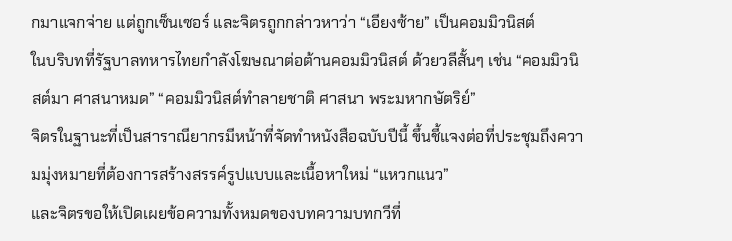กมาแจกจ่าย แต่ถูกเซ็นเซอร์ และจิตรถูกกล่าวหาว่า “เอียงซ้าย” เป็นคอมมิวนิสต์
ในบริบทที่รัฐบาลทหารไทยกำลังโฆษณาต่อต้านคอมมิวนิสต์ ด้วยวลีสั้นๆ เช่น “คอมมิวนิสต์มา ศาสนาหมด” “คอมมิวนิสต์ทำลายชาติ ศาสนา พระมหากษัตริย์”
จิตรในฐานะที่เป็นสาราณียากรมีหน้าที่จัดทำหนังสือฉบับปีนี้ ขึ้นชี้แจงต่อที่ประชุมถึงความมุ่งหมายที่ต้องการสร้างสรรค์รูปแบบและเนื้อหาใหม่ “แหวกแนว”
และจิตรขอให้เปิดเผยข้อความทั้งหมดของบทความบทกวีที่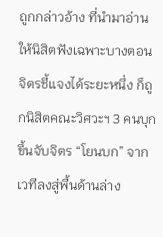ถูกกล่าวอ้าง ที่นำมาอ่านให้นิสิตฟังเฉพาะบางตอน
จิตรชี้แจงได้ระยะหนึ่ง ก็ถูกนิสิตคณะวิศวะฯ 3 คนบุกขึ้นจับจิตร “โยนบก” จากเวทีลงสู่พื้นด้านล่าง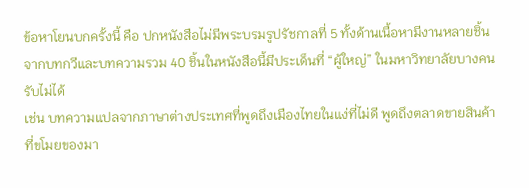ข้อหาโยนบกครั้งนี้ คือ ปกหนังสือไม่มีพระบรมรูปรัชกาลที่ 5 ทั้งด้านเนื้อหามีงานหลายชิ้นจากบทกวีและบทความรวม 40 ชิ้นในหนังสือนี้มีประเด็นที่ “ผู้ใหญ่” ในมหาวิทยาลัยบางคนรับไม่ได้
เช่น บทความแปลจากภาษาต่างประเทศที่พูดถึงเมืองไทยในแง่ที่ไม่ดี พูดถึงตลาดขายสินค้าที่ขโมยของมา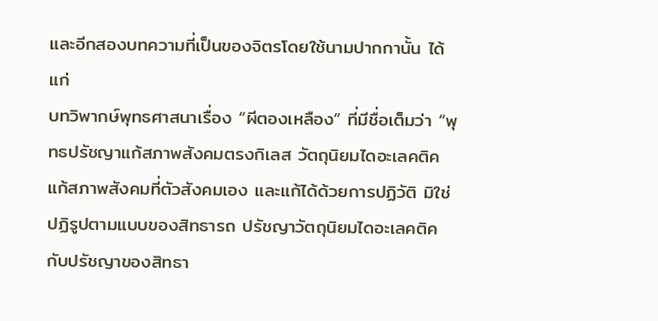และอีกสองบทความที่เป็นของจิตรโดยใช้นามปากกานั้น ได้แก่
บทวิพากษ์พุทธศาสนาเรื่อง “ผีตองเหลือง” ที่มีชื่อเต็มว่า “พุทธปรัชญาแก้สภาพสังคมตรงกิเลส วัตถุนิยมไดอะเลคติคแก้สภาพสังคมที่ตัวสังคมเอง และแก้ได้ด้วยการปฏิวัติ มิใช่ปฏิรูปตามแบบของสิทธารถ ปรัชญาวัตถุนิยมไดอะเลคติคกับปรัชญาของสิทธา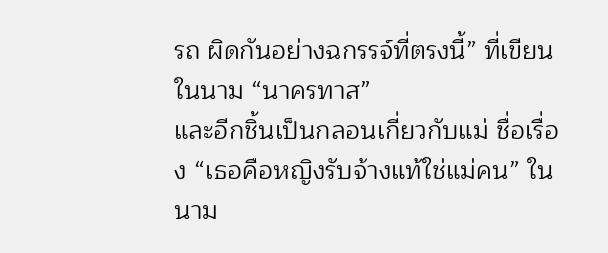รถ ผิดกันอย่างฉกรรจ์ที่ตรงนี้” ที่เขียนในนาม “นาครทาส”
และอีกชิ้นเป็นกลอนเกี่ยวกับแม่ ชื่อเรื่อง “เธอคือหญิงรับจ้างแท้ใช่แม่คน” ในนาม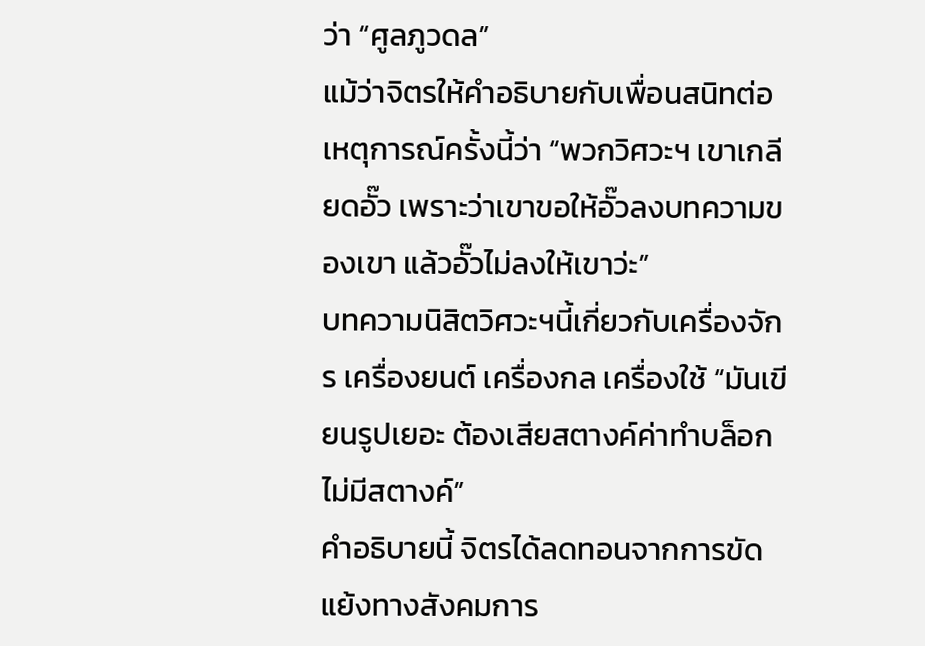ว่า “ศูลภูวดล”
แม้ว่าจิตรให้คำอธิบายกับเพื่อนสนิทต่อเหตุการณ์ครั้งนี้ว่า “พวกวิศวะฯ เขาเกลียดอั๊ว เพราะว่าเขาขอให้อั๊วลงบทความของเขา แล้วอั๊วไม่ลงให้เขาว่ะ”
บทความนิสิตวิศวะฯนี้เกี่ยวกับเครื่องจักร เครื่องยนต์ เครื่องกล เครื่องใช้ “มันเขียนรูปเยอะ ต้องเสียสตางค์ค่าทำบล็อก ไม่มีสตางค์”
คำอธิบายนี้ จิตรได้ลดทอนจากการขัดแย้งทางสังคมการ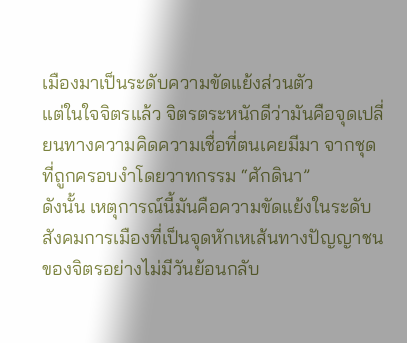เมืองมาเป็นระดับความขัดแย้งส่วนตัว
แต่ในใจจิตรแล้ว จิตรตระหนักดีว่ามันคือจุดเปลี่ยนทางความคิดความเชื่อที่ตนเคยมีมา จากชุดที่ถูกครอบงำโดยวาทกรรม “ศักดินา”
ดังนั้น เหตุการณ์นี้มันคือความขัดแย้งในระดับสังคมการเมืองที่เป็นจุดหักเหเส้นทางปัญญาชนของจิตรอย่างไม่มีวันย้อนกลับ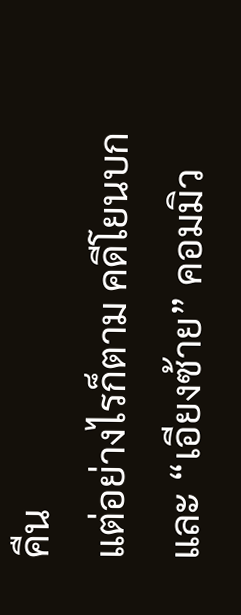คืน
แต่อย่างไรก็ตาม คดีโยนบก และ “เอียงซ้าย” คอมมิว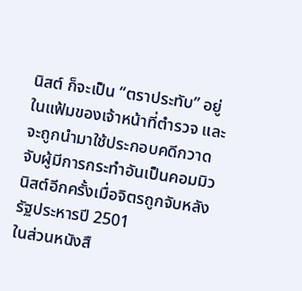นิสต์ ก็จะเป็น “ตราประทับ” อยู่ในแฟ้มของเจ้าหน้าที่ตำรวจ และจะถูกนำมาใช้ประกอบคดีกวาดจับผู้มีการกระทำอันเป็นคอมมิวนิสต์อีกครั้งเมื่อจิตรถูกจับหลังรัฐประหารปี 2501
ในส่วนหนังสื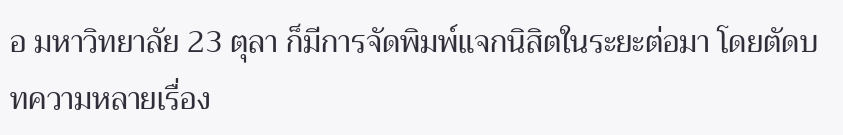อ มหาวิทยาลัย 23 ตุลา ก็มีการจัดพิมพ์แจกนิสิตในระยะต่อมา โดยตัดบทความหลายเรื่อง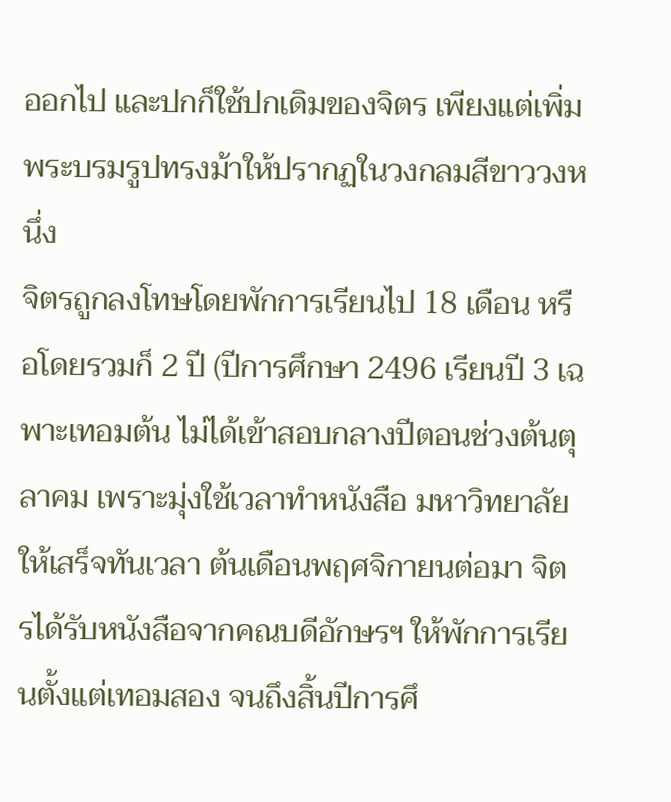ออกไป และปกก็ใช้ปกเดิมของจิตร เพียงแต่เพิ่มพระบรมรูปทรงม้าให้ปรากฏในวงกลมสีขาววงหนึ่ง
จิตรถูกลงโทษโดยพักการเรียนไป 18 เดือน หรือโดยรวมก็ 2 ปี (ปีการศึกษา 2496 เรียนปี 3 เฉพาะเทอมต้น ไม่ได้เข้าสอบกลางปีตอนช่วงต้นตุลาคม เพราะมุ่งใช้เวลาทำหนังสือ มหาวิทยาลัย ให้เสร็จทันเวลา ต้นเดือนพฤศจิกายนต่อมา จิตรได้รับหนังสือจากคณบดีอักษรฯ ให้พักการเรียนตั้งแต่เทอมสอง จนถึงสิ้นปีการศึ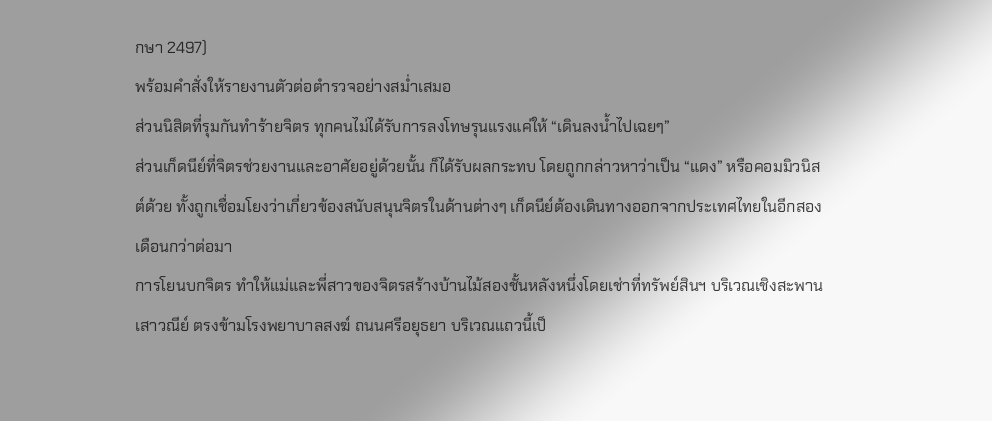กษา 2497)
พร้อมคำสั่งให้รายงานตัวต่อตำรวจอย่างสม่ำเสมอ
ส่วนนิสิตที่รุมกันทำร้ายจิตร ทุกคนไม่ได้รับการลงโทษรุนแรงแค่ให้ “เดินลงน้ำไปเฉยๆ”
ส่วนเก็ดนีย์ที่จิตรช่วยงานและอาศัยอยู่ด้วยนั้น ก็ได้รับผลกระทบ โดยถูกกล่าวหาว่าเป็น “แดง” หรือคอมมิวนิสต์ด้วย ทั้งถูกเชื่อมโยงว่าเกี่ยวข้องสนับสนุนจิตรในด้านต่างๆ เก็ดนีย์ต้องเดินทางออกจากประเทศไทยในอีกสองเดือนกว่าต่อมา
การโยนบกจิตร ทำให้แม่และพี่สาวของจิตรสร้างบ้านไม้สองชั้นหลังหนึ่งโดยเช่าที่ทรัพย์สินฯ บริเวณเชิงสะพานเสาวณีย์ ตรงข้ามโรงพยาบาลสงฆ์ ถนนศรีอยุธยา บริเวณแถวนี้เป็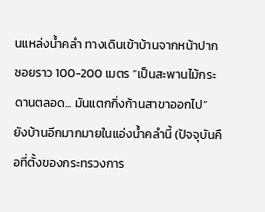นแหล่งน้ำคลำ ทางเดินเข้าบ้านจากหน้าปากซอยราว 100-200 เมตร “เป็นสะพานไม้กระดานตลอด... มันแตกกิ่งก้านสาขาออกไป” ยังบ้านอีกมากมายในแอ่งน้ำคลำนี้ (ปัจจุบันคือที่ตั้งของกระทรวงการ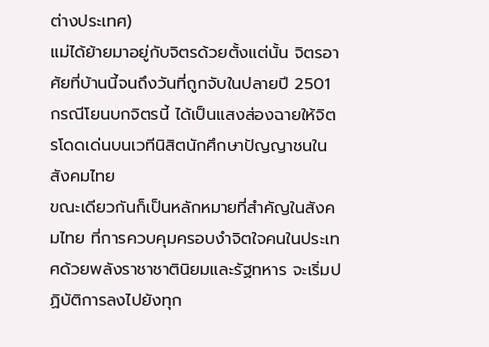ต่างประเทศ)
แม่ได้ย้ายมาอยู่กับจิตรด้วยตั้งแต่นั้น จิตรอาศัยที่บ้านนี้จนถึงวันที่ถูกจับในปลายปี 2501
กรณีโยนบกจิตรนี้ ได้เป็นแสงส่องฉายให้จิตรโดดเด่นบนเวทีนิสิตนักศึกษาปัญญาชนในสังคมไทย
ขณะเดียวกันก็เป็นหลักหมายที่สำคัญในสังคมไทย ที่การควบคุมครอบงำจิตใจคนในประเทศด้วยพลังราชาชาตินิยมและรัฐทหาร จะเริ่มปฏิบัติการลงไปยังทุก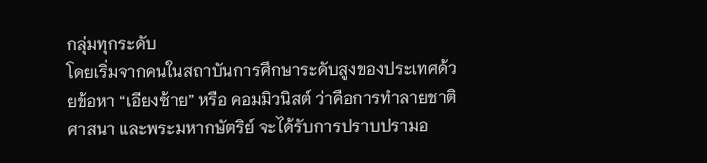กลุ่มทุกระดับ
โดยเริ่มจากคนในสถาบันการศึกษาระดับสูงของประเทศด้วยข้อหา “เอียงซ้าย” หรือ คอมมิวนิสต์ ว่าคือการทำลายชาติ ศาสนา และพระมหากษัตริย์ จะได้รับการปราบปรามอ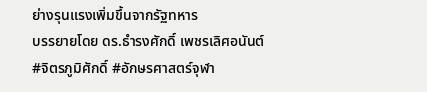ย่างรุนแรงเพิ่มขึ้นจากรัฐทหาร
บรรยายโดย ดร.ธำรงศักดิ์ เพชรเลิศอนันต์
#จิตรภูมิศักดิ์ #อักษรศาสตร์จุฬา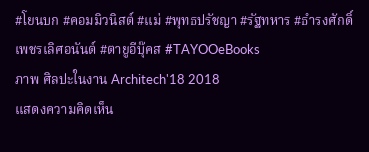#โยนบก #คอมมิวนิสต์ #แม่ #พุทธปรัชญา #รัฐทหาร #ธำรงศักดิ์เพชรเลิศอนันต์ #ตายูอีบุ๊คส #TAYOOeBooks
ภาพ ศิลปะในงาน Architech'18 2018
แสดงความคิดเห็น